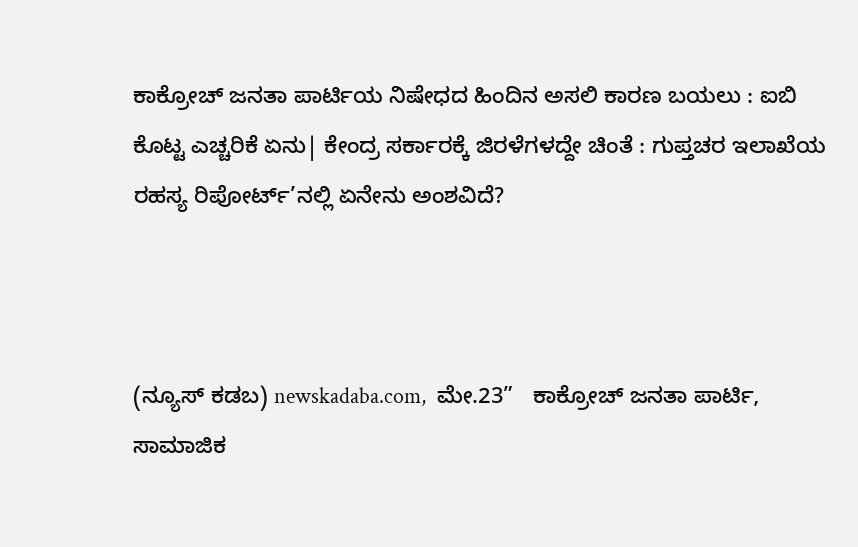ಕಾಕ್ರೋಚ್ ಜನತಾ ಪಾರ್ಟಿಯ ನಿಷೇಧದ ಹಿಂದಿನ ಅಸಲಿ ಕಾರಣ ಬಯಲು : ಐಬಿ ಕೊಟ್ಟ ಎಚ್ಚರಿಕೆ ಏನು| ಕೇಂದ್ರ ಸರ್ಕಾರಕ್ಕೆ ಜಿರಳೆಗಳದ್ದೇ ಚಿಂತೆ : ಗುಪ್ತಚರ ಇಲಾಖೆಯ ರಹಸ್ಯ ರಿಪೋರ್ಟ್’ನಲ್ಲಿ ಏನೇನು ಅಂಶವಿದೆ?



(ನ್ಯೂಸ್‌ ಕಡಬ) newskadaba.com,  ಮೇ.23”   ಕಾಕ್ರೋಚ್ ಜನತಾ ಪಾರ್ಟಿ, ಸಾಮಾಜಿಕ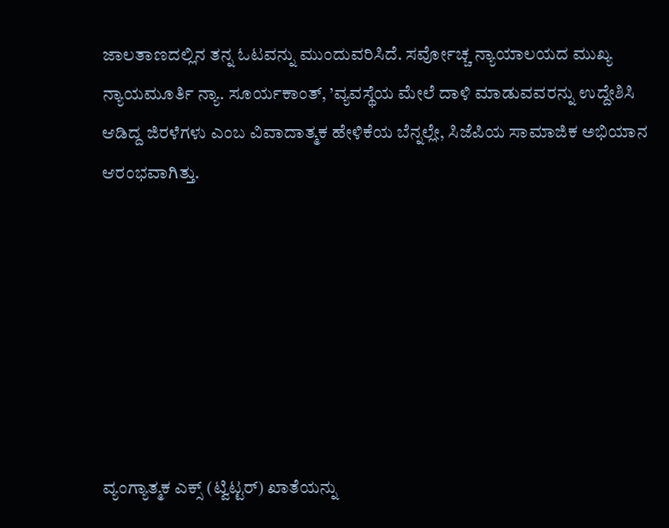ಜಾಲತಾಣದಲ್ಲಿನ ತನ್ನ ಓಟವನ್ನು ಮುಂದುವರಿಸಿದೆ. ಸರ್ವೋಚ್ಚ ನ್ಯಾಯಾಲಯದ ಮುಖ್ಯ ನ್ಯಾಯಮೂರ್ತಿ ನ್ಯಾ. ಸೂರ್ಯಕಾಂತ್, ’ವ್ಯವಸ್ಥೆಯ ಮೇಲೆ ದಾಳಿ ಮಾಡುವವರನ್ನು ಉದ್ದೇಶಿಸಿ ಆಡಿದ್ದ ಜಿರಳೆಗಳು ಎಂಬ ವಿವಾದಾತ್ಮಕ ಹೇಳಿಕೆಯ ಬೆನ್ನಲ್ಲೇ, ಸಿಜೆಪಿಯ ಸಾಮಾಜಿಕ ಅಭಿಯಾನ ಆರಂಭವಾಗಿತ್ತು.







ವ್ಯಂಗ್ಯಾತ್ಮಕ ಎಕ್ಸ್ (ಟ್ವಿಟ್ಟರ್) ಖಾತೆಯನ್ನು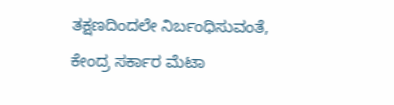ತಕ್ಷಣದಿಂದಲೇ ನಿರ್ಬಂಧಿಸುವಂತೆ, ಕೇಂದ್ರ ಸರ್ಕಾರ ಮೆಟಾ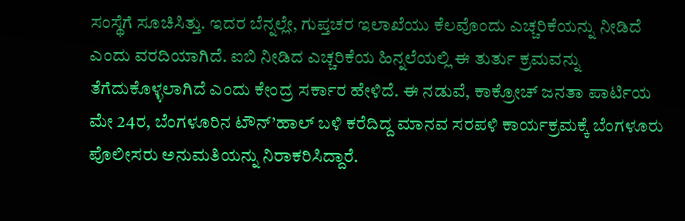ಸಂಸ್ಥೆಗೆ ಸೂಚಿಸಿತ್ತು. ಇದರ ಬೆನ್ನಲ್ಲೇ, ಗುಪ್ತಚರ ಇಲಾಖೆಯು ಕೆಲವೊಂದು ಎಚ್ಚರಿಕೆಯನ್ನು ನೀಡಿದೆ ಎಂದು ವರದಿಯಾಗಿದೆ. ಐಬಿ ನೀಡಿದ ಎಚ್ಚರಿಕೆಯ ಹಿನ್ನಲೆಯಲ್ಲಿ ಈ ತುರ್ತು ಕ್ರಮವನ್ನು ತೆಗೆದುಕೊಳ್ಳಲಾಗಿದೆ ಎಂದು ಕೇಂದ್ರ ಸರ್ಕಾರ ಹೇಳಿದೆ. ಈ ನಡುವೆ, ಕಾಕ್ರೋಚ್ ಜನತಾ ಪಾರ್ಟಿಯ ಮೇ 24ರ, ಬೆಂಗಳೂರಿನ ಟೌನ್’ಹಾಲ್ ಬಳಿ ಕರೆದಿದ್ದ ಮಾನವ ಸರಪಳಿ ಕಾರ್ಯಕ್ರಮಕ್ಕೆ ಬೆಂಗಳೂರು ಪೊಲೀಸರು ಅನುಮತಿಯನ್ನು ನಿರಾಕರಿಸಿದ್ದಾರೆ.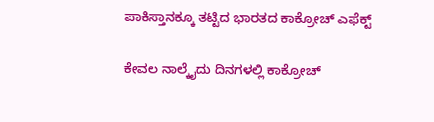ಪಾಕಿಸ್ತಾನಕ್ಕೂ ತಟ್ಟಿದ ಭಾರತದ ಕಾಕ್ರೋಚ್ ಎಫೆಕ್ಟ್

ಕೇವಲ ನಾಲ್ಕೈದು ದಿನಗಳಲ್ಲಿ ಕಾಕ್ರೋಚ್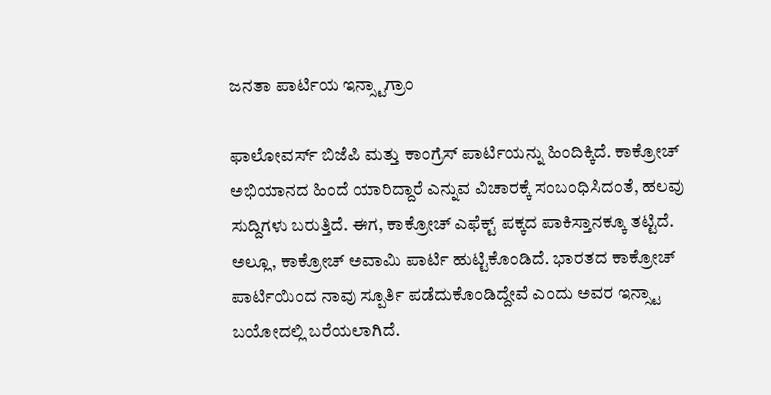ಜನತಾ ಪಾರ್ಟಿಯ ಇನ್ಸ್ಟಾಗ್ರಾಂ

ಫಾಲೋವರ್ಸ್ ಬಿಜೆಪಿ ಮತ್ತು ಕಾಂಗ್ರೆಸ್ ಪಾರ್ಟಿಯನ್ನು ಹಿಂದಿಕ್ಕಿದೆ. ಕಾಕ್ರೋಚ್ ಅಭಿಯಾನದ ಹಿಂದೆ ಯಾರಿದ್ದಾರೆ ಎನ್ನುವ ವಿಚಾರಕ್ಕೆ ಸಂಬಂಧಿಸಿದಂತೆ, ಹಲವು ಸುದ್ದಿಗಳು ಬರುತ್ತಿದೆ. ಈಗ, ಕಾಕ್ರೋಚ್ ಎಫೆಕ್ಟ್ ಪಕ್ಕದ ಪಾಕಿಸ್ತಾನಕ್ಕೂ ತಟ್ಟಿದೆ. ಅಲ್ಲೂ, ಕಾಕ್ರೋಚ್ ಅವಾಮಿ ಪಾರ್ಟಿ ಹುಟ್ಟಿಕೊಂಡಿದೆ. ಭಾರತದ ಕಾಕ್ರೋಚ್ ಪಾರ್ಟಿಯಿಂದ ನಾವು ಸ್ಪೂರ್ತಿ ಪಡೆದುಕೊಂಡಿದ್ದೇವೆ ಎಂದು ಅವರ ಇನ್ಸ್ಟಾ ಬಯೋದಲ್ಲಿ ಬರೆಯಲಾಗಿದೆ.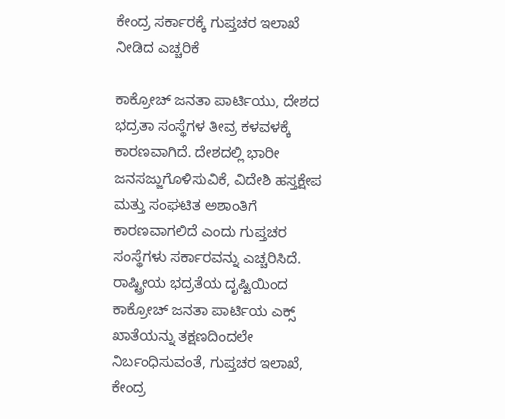ಕೇಂದ್ರ ಸರ್ಕಾರಕ್ಕೆ ಗುಪ್ತಚರ ಇಲಾಖೆ ನೀಡಿದ ಎಚ್ಚರಿಕೆ

ಕಾಕ್ರೋಚ್ ಜನತಾ ಪಾರ್ಟಿಯು, ದೇಶದ ಭದ್ರತಾ ಸಂಸ್ಥೆಗಳ ತೀವ್ರ ಕಳವಳಕ್ಕೆ ಕಾರಣವಾಗಿದೆ. ದೇಶದಲ್ಲಿ ಭಾರೀ ಜನಸಜ್ಜುಗೊಳಿಸುವಿಕೆ, ವಿದೇಶಿ ಹಸ್ತಕ್ಷೇಪ ಮತ್ತು ಸಂಘಟಿತ ಅಶಾಂತಿಗೆ ಕಾರಣವಾಗಲಿದೆ ಎಂದು ಗುಪ್ತಚರ ಸಂಸ್ಥೆಗಳು ಸರ್ಕಾರವನ್ನು ಎಚ್ಚರಿಸಿದೆ. ರಾಷ್ಟ್ರೀಯ ಭದ್ರತೆಯ ದೃಷ್ಟಿಯಿಂದ ಕಾಕ್ರೋಚ್ ಜನತಾ ಪಾರ್ಟಿಯ ಎಕ್ಸ್ ಖಾತೆಯನ್ನು ತಕ್ಷಣದಿಂದಲೇ ನಿರ್ಬಂಧಿಸುವಂತೆ, ಗುಪ್ತಚರ ಇಲಾಖೆ, ಕೇಂದ್ರ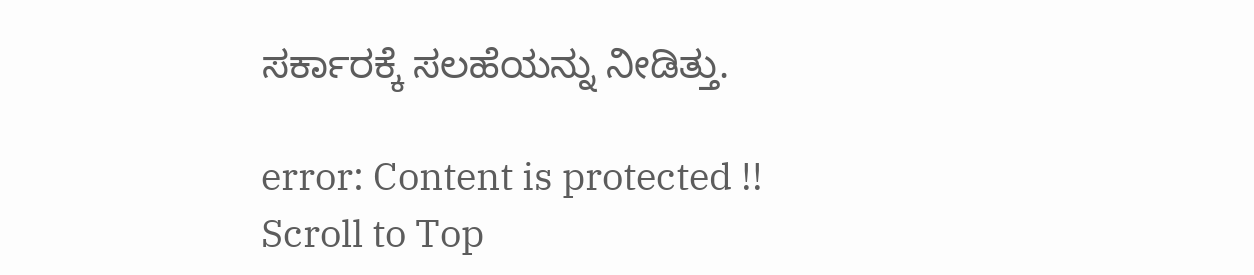ಸರ್ಕಾರಕ್ಕೆ ಸಲಹೆಯನ್ನು ನೀಡಿತ್ತು.

error: Content is protected !!
Scroll to Top